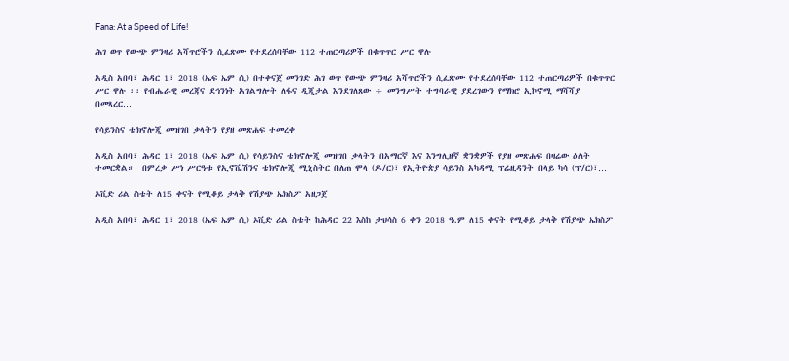Fana: At a Speed of Life!

ሕገ ወጥ የውጭ ምንዛሪ አሻጥሮችን ሲፈጽሙ የተደረሰባቸው 112 ተጠርጣሪዎች በቁጥጥር ሥር ዋሉ

አዲስ አበባ፣ ሕዳር 1፣ 2018 (ኤፍ ኤም ሲ) በተቀናጀ መንገድ ሕገ ወጥ የውጭ ምንዛሪ አሻጥሮችን ሲፈጽሙ የተደረሰባቸው 112 ተጠርጣሪዎች በቁጥጥር ሥር ዋሉ ፡፡ የብሔራዊ መረጃና ደኅንነት አገልግሎት ለፋና ዲጂታል እንደገለጸው ÷ መንግሥት ተግባራዊ ያደረገውን የማክሮ ኢኮኖሚ ማሻሻያ በመጻረር…

የሳይንስና ቴክኖሎጂ መዝገበ ቃላትን የያዘ መጽሐፍ ተመረቀ

አዲስ አበባ፣ ሕዳር 1፣ 2018 (ኤፍ ኤም ሲ) የሳይንስና ቴክኖሎጂ መዝገበ ቃላትን በአማርኛ እና እንግሊዘኛ ቋንቋዎች የያዘ መጽሐፍ በዛሬው ዕለት ተመርቋል።  በምረቃ ሥነ ሥርዓቱ የኢኖቬሽንና ቴክኖሎጂ ሚኒስትር በለጠ ሞላ (ዶ/ር)፣ የኢትዮጵያ ሳይንስ አካዳሚ ፕሬዚዳንት በላይ ካሳ (ፕ/ር)፣…

ኦቪድ ሪል ስቴት ለ15 ቀናት የሚቆይ ታላቅ የሽያጭ ኤክስፖ አዘጋጀ

አዲስ አበባ፣ ሕዳር 1፣ 2018 (ኤፍ ኤም ሲ) ኦቪድ ሪል ስቴት ከሕዳር 22 እስከ ታህሳስ 6 ቀን 2018 ዓ.ም ለ15 ቀናት የሚቆይ ታላቅ የሽያጭ ኤክስፖ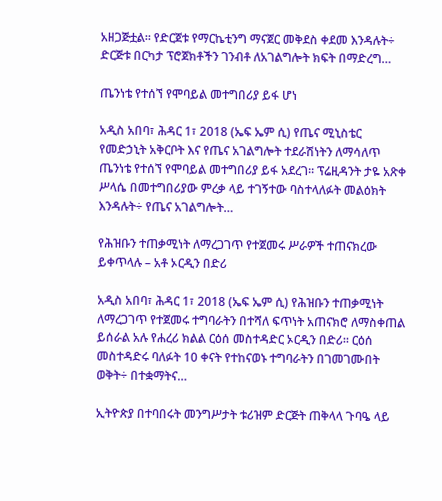አዘጋጅቷል። የድርጀቱ የማርኬቲንግ ማናጀር መቅደስ ቀደመ እንዳሉት÷ ድርጅቱ በርካታ ፕሮጀክቶችን ገንብቶ ለአገልግሎት ክፍት በማድረግ…

ጤንነቴ የተሰኘ የሞባይል መተግበሪያ ይፋ ሆነ

አዲስ አበባ፣ ሕዳር 1፣ 2018 (ኤፍ ኤም ሲ) የጤና ሚኒስቴር የመድኃኒት አቅርቦት እና የጤና አገልግሎት ተደራሽነትን ለማሳለጥ ጤንነቴ የተሰኘ የሞባይል መተግበሪያ ይፋ አደረገ። ፕሬዚዳንት ታዬ አጽቀ ሥላሴ በመተግበሪያው ምረቃ ላይ ተገኝተው ባስተላለፉት መልዕክት እንዳሉት÷ የጤና አገልግሎት…

የሕዝቡን ተጠቃሚነት ለማረጋገጥ የተጀመሩ ሥራዎች ተጠናክረው ይቀጥላሉ – አቶ ኦርዲን በድሪ

አዲስ አበባ፣ ሕዳር 1፣ 2018 (ኤፍ ኤም ሲ) የሕዝቡን ተጠቃሚነት ለማረጋገጥ የተጀመሩ ተግባራትን በተሻለ ፍጥነት አጠናክሮ ለማስቀጠል ይሰራል አሉ የሐረሪ ክልል ርዕሰ መስተዳድር ኦርዲን በድሪ። ርዕሰ መስተዳድሩ ባለፉት 10 ቀናት የተከናወኑ ተግባራትን በገመገሙበት ወቅት÷ በተቋማትና…

ኢትዮጵያ በተባበሩት መንግሥታት ቱሪዝም ድርጅት ጠቅላላ ጉባዔ ላይ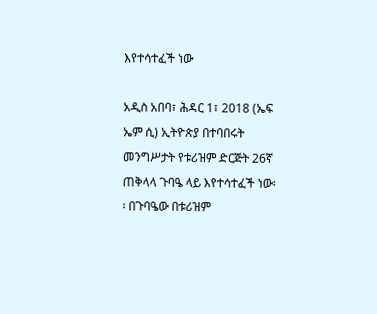እየተሳተፈች ነው

አዲስ አበባ፣ ሕዳር 1፣ 2018 (ኤፍ ኤም ሲ) ኢትዮጵያ በተባበሩት መንግሥታት የቱሪዝም ድርጅት 26ኛ ጠቅላላ ጉባዔ ላይ እየተሳተፈች ነው፡፡ በጉባዔው በቱሪዝም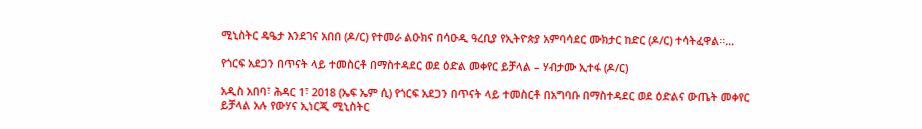ሚኒስትር ዴዔታ እንደገና አበበ (ዶ/ር) የተመራ ልዑክና በሳዑዲ ዓረቢያ የኢትዮጵያ አምባሳደር ሙክታር ከድር (ዶ/ር) ተሳትፈዋል፡፡…

የጎርፍ አደጋን በጥናት ላይ ተመስርቶ በማስተዳደር ወደ ዕድል መቀየር ይቻላል – ሃብታሙ ኢተፋ (ዶ/ር)

አዲስ አበባ፣ ሕዳር 1፣ 2018 (ኤፍ ኤም ሲ) የጎርፍ አደጋን በጥናት ላይ ተመስርቶ በአግባቡ በማስተዳደር ወደ ዕድልና ውጤት መቀየር ይቻላል አሉ የውሃና ኢነርጂ ሚኒስትር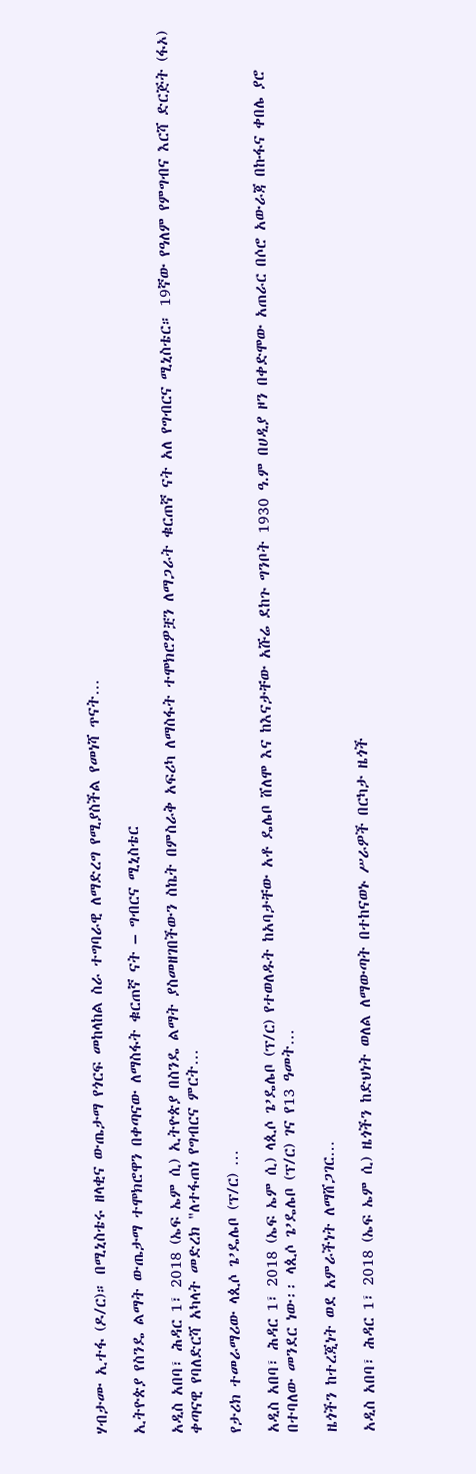ሃብታሙ ኢተፋ (ዶ/ር)። በሚኒስቴሩ ዘላቂና ውጤታማ የጎርፍ መከላከል ስራ ተግባራዊ ለማድረግ የሚያስችል የመነሻ ጥናት…

ኢትዮጵያ የስንዴ ልማት ውጤታማ ተሞክሮዋን በቀጣናው ለማስፋት ቁርጠኛ ናት – ግብርና ሚኒስቴር

አዲስ አበባ፣ ሕዳር 1፣ 2018 (ኤፍ ኤም ሲ) ኢትዮጵያ በስንዴ ልማት ያስመዘገበችውን ስኬት በምስራቅ አፍሪካ ለማስፋት ተሞክሮዎቿን ለማጋራት ቁርጠኛ ናት አለ የግብርና ሚኒስቴር። 19ኛው የዓለም የምግብና እርሻ ድርጅት (ፋኦ) ቀጣናዊ የባለድርሻ አካላት መድረክ "ለተፋጠነ የግብርና ምርት…

የታሪክ ተመራማሪው ላጲሶ ጌ’ዴሌቦ (ፕ/ር) …

አዲስ አበባ፣ ሕዳር 1፣ 2018 (ኤፍ ኤም ሲ) ላጲሶ ጌ’ዴሌቦ (ፕ/ር) የተወለዱት ከአባታቸው አቶ ዴሌቦ ሸለሞ እና ከእናታቸው አሹሬ ደከጉ ግንቦት 1930 ዓ.ም በሀዲያ ዞን በቀድሞው አጠራር በሶሮ አውራጃ በኩፋና ቀበሌ ያሮ በተባለው መንደር ነው፡፡ ላጲሶ ጌ’ዴሌቦ (ፕ/ር) ገና የ13 ዓመት…

ዜጎችን ከተረጂነት ወደ አምራችነት ለማሸጋገር…

አዲስ አበባ፣ ሕዳር 1፣ 2018 (ኤፍ ኤም ሲ) ዜጎችን ከድህነት ወለል ለማውጣት በተከናወኑ ሥራዎች በርካታ ዜጎች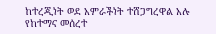ከተረጂነት ወደ አምራችነት ተሸጋግረዋል አሉ የከተማና መሰረተ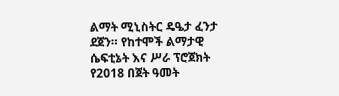ልማት ሚኒስትር ዴዔታ ፈንታ ደጀን። የከተሞች ልማታዊ ሴፍቲኔት እና ሥራ ፕሮጀክት የ2018 በጀት ዓመት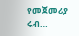የመጀመሪያ ሩብ…